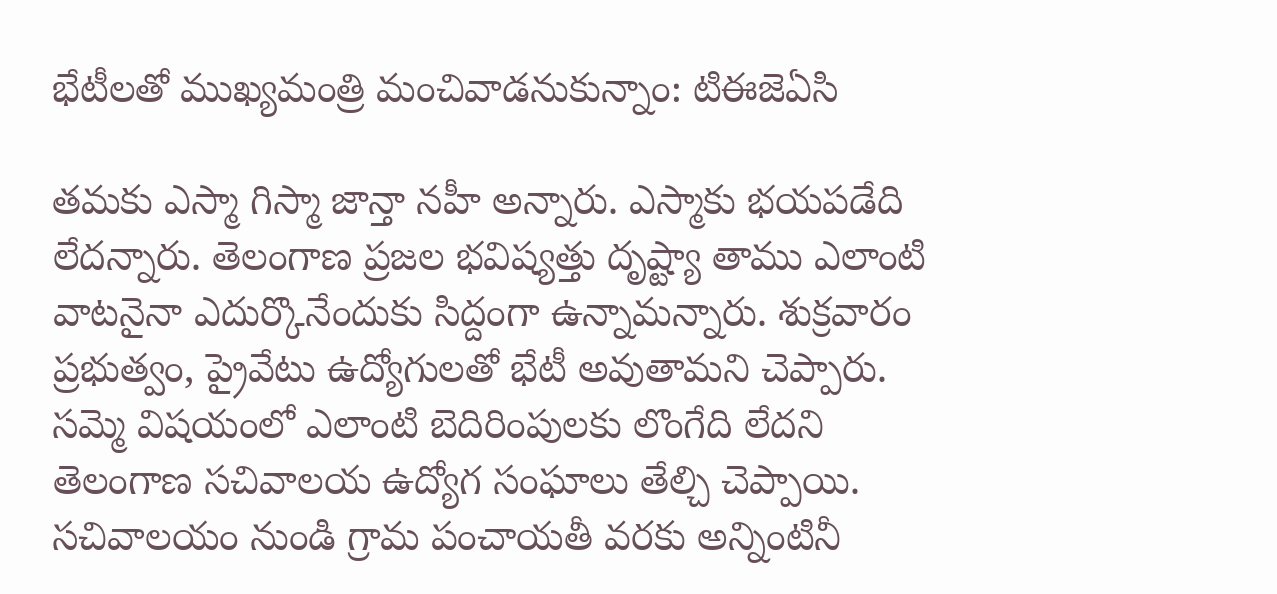భేటీలతో ముఖ్యమంత్రి మంచివాడనుకున్నాం: టిఈజెఏసి

తమకు ఎస్మా గిస్మా జాన్తా నహీ అన్నారు. ఎస్మాకు భయపడేది లేదన్నారు. తెలంగాణ ప్రజల భవిష్యత్తు దృష్ట్యా తాము ఎలాంటి వాటనైనా ఎదుర్కొనేందుకు సిద్దంగా ఉన్నామన్నారు. శుక్రవారం ప్రభుత్వం, ప్రైవేటు ఉద్యోగులతో భేటీ అవుతామని చెప్పారు. సమ్మె విషయంలో ఎలాంటి బెదిరింపులకు లొంగేది లేదని తెలంగాణ సచివాలయ ఉద్యోగ సంఘాలు తేల్చి చెప్పాయి. సచివాలయం నుండి గ్రామ పంచాయతీ వరకు అన్నింటినీ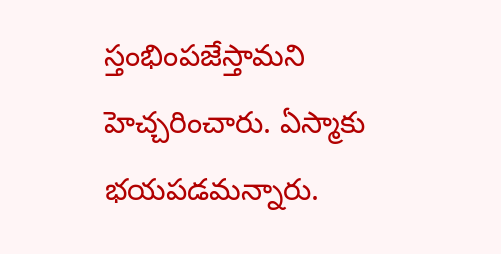స్తంభింపజేస్తామని హెచ్చరించారు. ఏస్మాకు భయపడమన్నారు.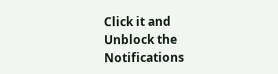Click it and Unblock the Notifications